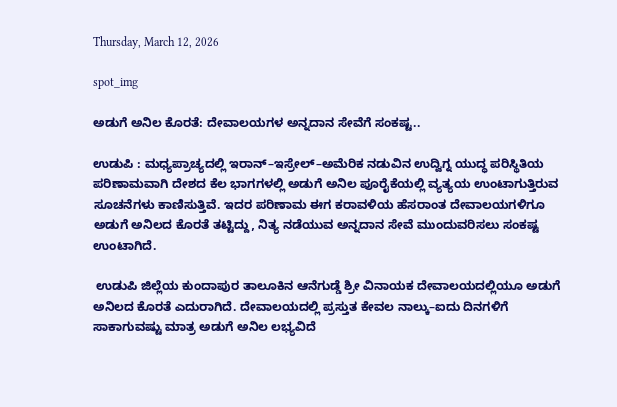Thursday, March 12, 2026

spot_img

ಅಡುಗೆ ಅನಿಲ ಕೊರತೆ: ದೇವಾಲಯಗಳ ಅನ್ನದಾನ ಸೇವೆಗೆ ಸಂಕಷ್ಟ..

ಉಡುಪಿ : ಮಧ್ಯಪ್ರಾಚ್ಯದಲ್ಲಿ ಇರಾನ್–ಇಸ್ರೇಲ್–ಅಮೆರಿಕ ನಡುವಿನ ಉದ್ವಿಗ್ನ ಯುದ್ಧ ಪರಿಸ್ಥಿತಿಯ ಪರಿಣಾಮವಾಗಿ ದೇಶದ ಕೆಲ ಭಾಗಗಳಲ್ಲಿ ಅಡುಗೆ ಅನಿಲ ಪೂರೈಕೆಯಲ್ಲಿ ವ್ಯತ್ಯಯ ಉಂಟಾಗುತ್ತಿರುವ ಸೂಚನೆಗಳು ಕಾಣಿಸುತ್ತಿವೆ. ಇದರ ಪರಿಣಾಮ ಈಗ ಕರಾವಳಿಯ ಹೆಸರಾಂತ ದೇವಾಲಯಗಳಿಗೂ ಅಡುಗೆ ಅನಿಲದ ಕೊರತೆ ತಟ್ಟಿದ್ದು, ನಿತ್ಯ ನಡೆಯುವ ಅನ್ನದಾನ ಸೇವೆ ಮುಂದುವರಿಸಲು ಸಂಕಷ್ಟ ಉಂಟಾಗಿದೆ.

 ಉಡುಪಿ ಜಿಲ್ಲೆಯ ಕುಂದಾಪುರ ತಾಲೂಕಿನ ಆನೆಗುಡ್ಡೆ ಶ್ರೀ ವಿನಾಯಕ ದೇವಾಲಯದಲ್ಲಿಯೂ ಅಡುಗೆ ಅನಿಲದ ಕೊರತೆ ಎದುರಾಗಿದೆ. ದೇವಾಲಯದಲ್ಲಿ ಪ್ರಸ್ತುತ ಕೇವಲ ನಾಲ್ಕು–ಐದು ದಿನಗಳಿಗೆ ಸಾಕಾಗುವಷ್ಟು ಮಾತ್ರ ಅಡುಗೆ ಅನಿಲ ಲಭ್ಯವಿದೆ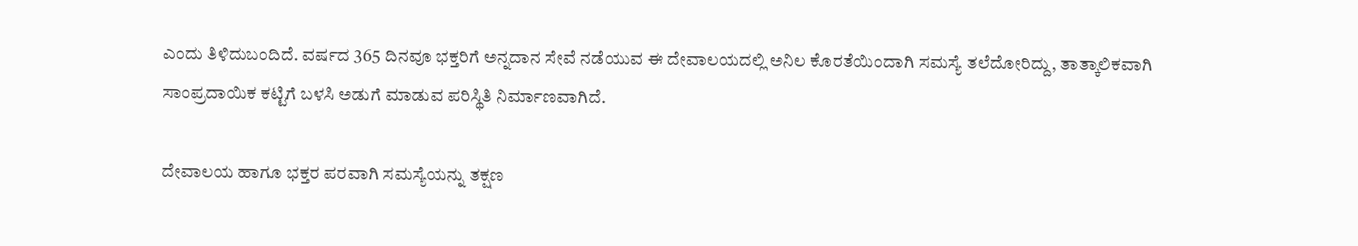ಎಂದು ತಿಳಿದುಬಂದಿದೆ. ವರ್ಷದ 365 ದಿನವೂ ಭಕ್ತರಿಗೆ ಅನ್ನದಾನ ಸೇವೆ ನಡೆಯುವ ಈ ದೇವಾಲಯದಲ್ಲಿ ಅನಿಲ ಕೊರತೆಯಿಂದಾಗಿ ಸಮಸ್ಯೆ ತಲೆದೋರಿದ್ದು, ತಾತ್ಕಾಲಿಕವಾಗಿ ಸಾಂಪ್ರದಾಯಿಕ ಕಟ್ಟಿಗೆ ಬಳಸಿ ಅಡುಗೆ ಮಾಡುವ ಪರಿಸ್ಥಿತಿ ನಿರ್ಮಾಣವಾಗಿದೆ.

ದೇವಾಲಯ ಹಾಗೂ ಭಕ್ತರ ಪರವಾಗಿ ಸಮಸ್ಯೆಯನ್ನು ತಕ್ಷಣ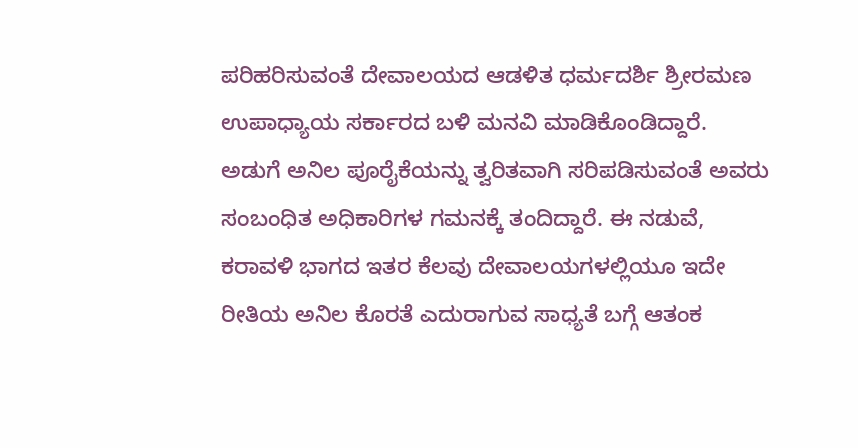ಪರಿಹರಿಸುವಂತೆ ದೇವಾಲಯದ ಆಡಳಿತ ಧರ್ಮದರ್ಶಿ ಶ್ರೀರಮಣ ಉಪಾಧ್ಯಾಯ ಸರ್ಕಾರದ ಬಳಿ ಮನವಿ ಮಾಡಿಕೊಂಡಿದ್ದಾರೆ. ಅಡುಗೆ ಅನಿಲ ಪೂರೈಕೆಯನ್ನು ತ್ವರಿತವಾಗಿ ಸರಿಪಡಿಸುವಂತೆ ಅವರು ಸಂಬಂಧಿತ ಅಧಿಕಾರಿಗಳ ಗಮನಕ್ಕೆ ತಂದಿದ್ದಾರೆ. ಈ ನಡುವೆ, ಕರಾವಳಿ ಭಾಗದ ಇತರ ಕೆಲವು ದೇವಾಲಯಗಳಲ್ಲಿಯೂ ಇದೇ ರೀತಿಯ ಅನಿಲ ಕೊರತೆ ಎದುರಾಗುವ ಸಾಧ್ಯತೆ ಬಗ್ಗೆ ಆತಂಕ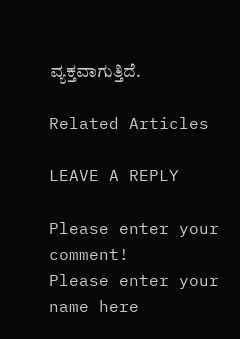ವ್ಯಕ್ತವಾಗುತ್ತಿದೆ.

Related Articles

LEAVE A REPLY

Please enter your comment!
Please enter your name here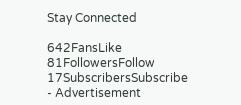Stay Connected

642FansLike
81FollowersFollow
17SubscribersSubscribe
- Advertisement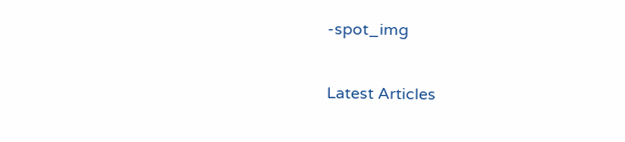-spot_img

Latest Articles